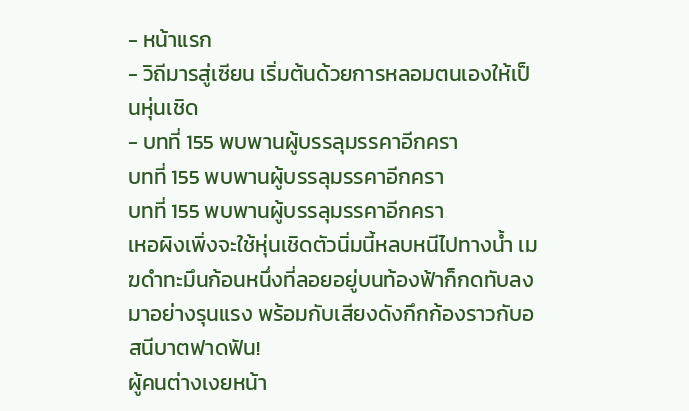- หน้าแรก
- วิถีมารสู่เซียน เริ่มต้นด้วยการหลอมตนเองให้เป็นหุ่นเชิด
- บทที่ 155 พบพานผู้บรรลุมรรคาอีกครา
บทที่ 155 พบพานผู้บรรลุมรรคาอีกครา
บทที่ 155 พบพานผู้บรรลุมรรคาอีกครา
เหอผิงเพิ่งจะใช้หุ่นเชิดตัวนิ่มนี้หลบหนีไปทางน้ำ เมฆดำทะมึนก้อนหนึ่งที่ลอยอยู่บนท้องฟ้าก็กดทับลงมาอย่างรุนแรง พร้อมกับเสียงดังกึกก้องราวกับอสนีบาตฟาดฟัน!
ผู้คนต่างเงยหน้า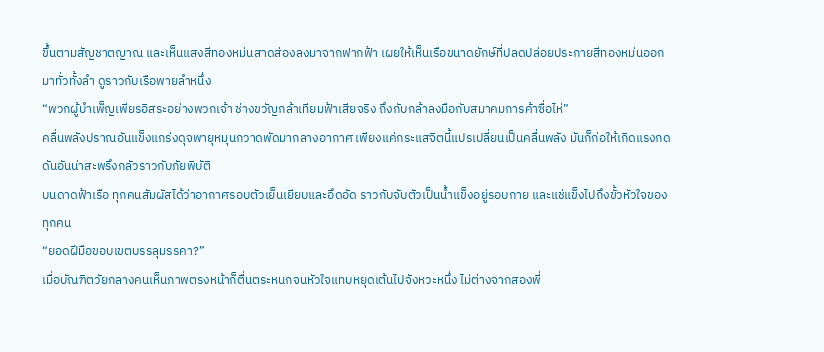ขึ้นตามสัญชาตญาณ และเห็นแสงสีทองหม่นสาดส่องลงมาจากฟากฟ้า เผยให้เห็นเรือขนาดยักษ์ที่ปลดปล่อยประกายสีทองหม่นออกมาทั่วทั้งลำ ดูราวกับเรือพายลำหนึ่ง
“พวกผู้บำเพ็ญเพียรอิสระอย่างพวกเจ้า ช่างขวัญกล้าเทียมฟ้าเสียจริง ถึงกับกล้าลงมือกับสมาคมการค้าซื่อไห่”
คลื่นพลังปราณอันแข็งแกร่งดุจพายุหมุนกวาดพัดมากลางอากาศ เพียงแค่กระแสจิตนี้แปรเปลี่ยนเป็นคลื่นพลัง มันก็ก่อให้เกิดแรงกดดันอันน่าสะพรึงกลัวราวกับภัยพิบัติ
บนดาดฟ้าเรือ ทุกคนสัมผัสได้ว่าอากาศรอบตัวเย็นเยียบและอึดอัด ราวกับจับตัวเป็นน้ำแข็งอยู่รอบกาย และแช่แข็งไปถึงขั้วหัวใจของทุกคน
“ยอดฝีมือขอบเขตบรรลุมรรคา?”
เมื่อบัณฑิตวัยกลางคนเห็นภาพตรงหน้าก็ตื่นตระหนกจนหัวใจแทบหยุดเต้นไปจังหวะหนึ่ง ไม่ต่างจากสองพี่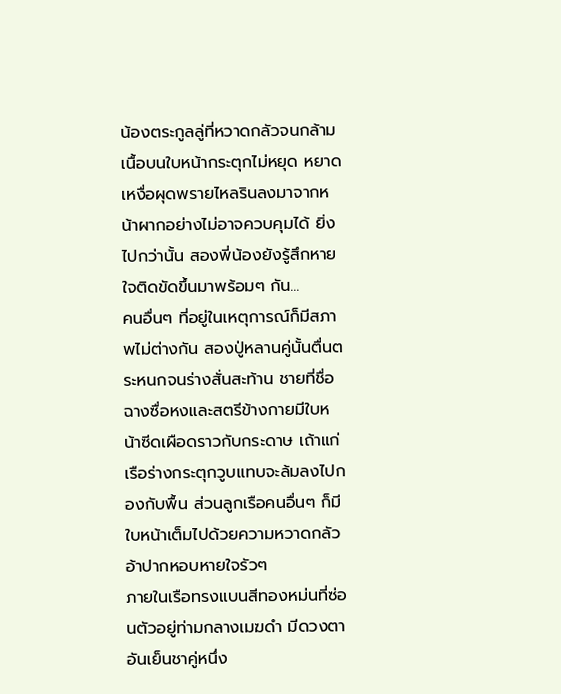น้องตระกูลลู่ที่หวาดกลัวจนกล้ามเนื้อบนใบหน้ากระตุกไม่หยุด หยาดเหงื่อผุดพรายไหลรินลงมาจากหน้าผากอย่างไม่อาจควบคุมได้ ยิ่งไปกว่านั้น สองพี่น้องยังรู้สึกหายใจติดขัดขึ้นมาพร้อมๆ กัน...
คนอื่นๆ ที่อยู่ในเหตุการณ์ก็มีสภาพไม่ต่างกัน สองปู่หลานคู่นั้นตื่นตระหนกจนร่างสั่นสะท้าน ชายที่ชื่อฉางซื่อหงและสตรีข้างกายมีใบหน้าซีดเผือดราวกับกระดาษ เถ้าแก่เรือร่างกระตุกวูบแทบจะล้มลงไปกองกับพื้น ส่วนลูกเรือคนอื่นๆ ก็มีใบหน้าเต็มไปด้วยความหวาดกลัว อ้าปากหอบหายใจรัวๆ
ภายในเรือทรงแบนสีทองหม่นที่ซ่อนตัวอยู่ท่ามกลางเมฆดำ มีดวงตาอันเย็นชาคู่หนึ่ง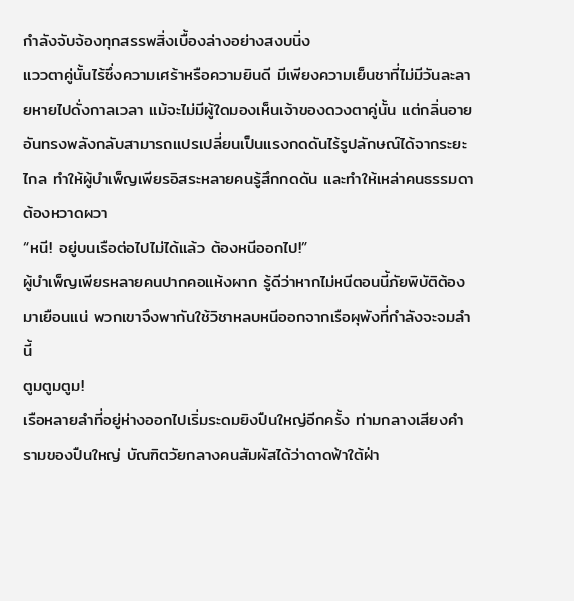กำลังจับจ้องทุกสรรพสิ่งเบื้องล่างอย่างสงบนิ่ง
แววตาคู่นั้นไร้ซึ่งความเศร้าหรือความยินดี มีเพียงความเย็นชาที่ไม่มีวันละลายหายไปดั่งกาลเวลา แม้จะไม่มีผู้ใดมองเห็นเจ้าของดวงตาคู่นั้น แต่กลิ่นอายอันทรงพลังกลับสามารถแปรเปลี่ยนเป็นแรงกดดันไร้รูปลักษณ์ได้จากระยะไกล ทำให้ผู้บำเพ็ญเพียรอิสระหลายคนรู้สึกกดดัน และทำให้เหล่าคนธรรมดาต้องหวาดผวา
“หนี! อยู่บนเรือต่อไปไม่ได้แล้ว ต้องหนีออกไป!”
ผู้บำเพ็ญเพียรหลายคนปากคอแห้งผาก รู้ดีว่าหากไม่หนีตอนนี้ภัยพิบัติต้องมาเยือนแน่ พวกเขาจึงพากันใช้วิชาหลบหนีออกจากเรือผุพังที่กำลังจะจมลำนี้
ตูมตูมตูม!
เรือหลายลำที่อยู่ห่างออกไปเริ่มระดมยิงปืนใหญ่อีกครั้ง ท่ามกลางเสียงคำรามของปืนใหญ่ บัณฑิตวัยกลางคนสัมผัสได้ว่าดาดฟ้าใต้ฝ่า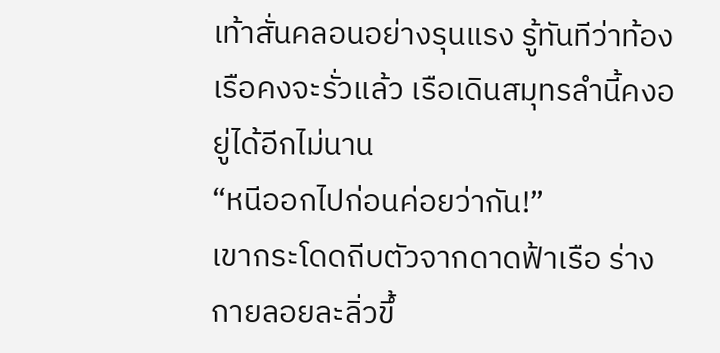เท้าสั่นคลอนอย่างรุนแรง รู้ทันทีว่าท้องเรือคงจะรั่วแล้ว เรือเดินสมุทรลำนี้คงอยู่ได้อีกไม่นาน
“หนีออกไปก่อนค่อยว่ากัน!”
เขากระโดดถีบตัวจากดาดฟ้าเรือ ร่างกายลอยละลิ่วขึ้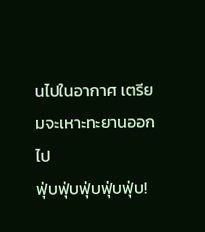นไปในอากาศ เตรียมจะเหาะทะยานออกไป
ฟุ่บฟุ่บฟุ่บฟุ่บฟุ่บ!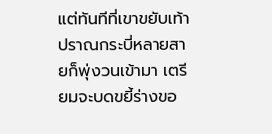แต่ทันทีที่เขาขยับเท้า ปราณกระบี่หลายสายก็พุ่งวนเข้ามา เตรียมจะบดขยี้ร่างขอ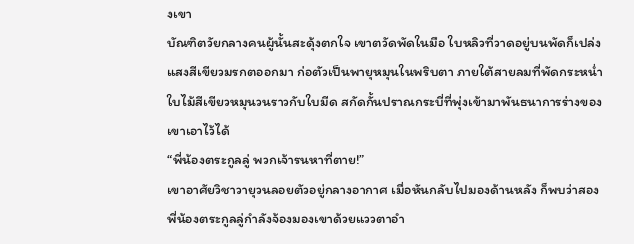งเขา
บัณฑิตวัยกลางคนผู้นั้นสะดุ้งตกใจ เขาตวัดพัดในมือ ใบหลิวที่วาดอยู่บนพัดก็เปล่งแสงสีเขียวมรกตออกมา ก่อตัวเป็นพายุหมุนในพริบตา ภายใต้สายลมที่พัดกระหน่ำ ใบไม้สีเขียวหมุนวนราวกับใบมีด สกัดกั้นปราณกระบี่ที่พุ่งเข้ามาพันธนาการร่างของเขาเอาไว้ได้
“พี่น้องตระกูลลู่ พวกเจ้ารนหาที่ตาย!”
เขาอาศัยวิชาวายุวนลอยตัวอยู่กลางอากาศ เมื่อหันกลับไปมองด้านหลัง ก็พบว่าสองพี่น้องตระกูลลู่กำลังจ้องมองเขาด้วยแววตาอำ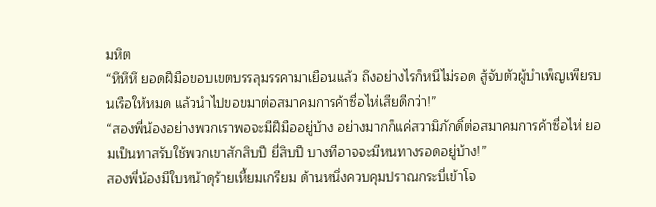มหิต
“หึหึหึ ยอดฝีมือขอบเขตบรรลุมรรคามาเยือนแล้ว ถึงอย่างไรก็หนีไม่รอด สู้จับตัวผู้บำเพ็ญเพียรบนเรือให้หมด แล้วนำไปขอขมาต่อสมาคมการค้าซื่อไห่เสียดีกว่า!”
“สองพี่น้องอย่างพวกเราพอจะมีฝีมืออยู่บ้าง อย่างมากก็แค่สวามิภักดิ์ต่อสมาคมการค้าซื่อไห่ ยอมเป็นทาสรับใช้พวกเขาสักสิบปี ยี่สิบปี บางทีอาจจะมีหนทางรอดอยู่บ้าง!”
สองพี่น้องมีใบหน้าดุร้ายเหี้ยมเกรียม ด้านหนึ่งควบคุมปราณกระบี่เข้าโจ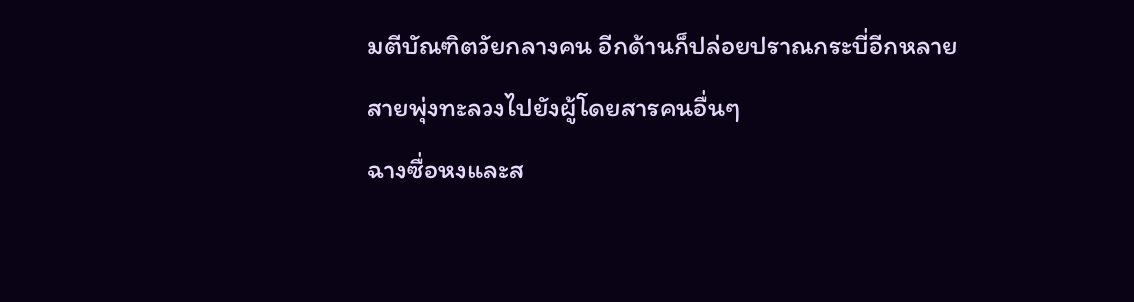มตีบัณฑิตวัยกลางคน อีกด้านก็ปล่อยปราณกระบี่อีกหลายสายพุ่งทะลวงไปยังผู้โดยสารคนอื่นๆ
ฉางซื่อหงและส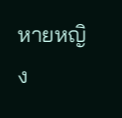หายหญิง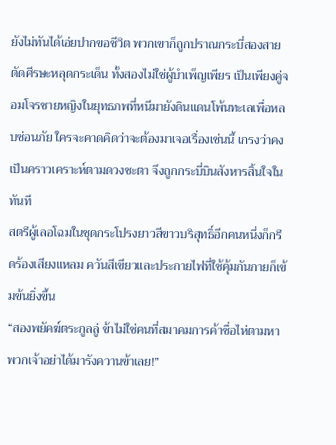ยังไม่ทันได้เอ่ยปากขอชีวิต พวกเขาก็ถูกปราณกระบี่สองสายตัดศีรษะหลุดกระเด็น ทั้งสองไม่ใช่ผู้บำเพ็ญเพียร เป็นเพียงคู่จอมโจรชายหญิงในยุทธภพที่หนีมายังดินแดนโพ้นทะเลเพื่อหลบซ่อนภัย ใครจะคาดคิดว่าจะต้องมาเจอเรื่องเช่นนี้ เกรงว่าคงเป็นคราวเคราะห์ตามดวงชะตา จึงถูกกระบี่บินสังหารสิ้นใจในทันที
สตรีผู้เลอโฉมในชุดกระโปรงยาวสีขาวบริสุทธิ์อีกคนหนึ่งก็กรีดร้องเสียงแหลม ควันสีเขียวและประกายไฟที่ใช้คุ้มกันกายก็เข้มข้นยิ่งขึ้น
“สองพยัคฆ์ตระกูลลู่ ข้าไม่ใช่คนที่สมาคมการค้าซื่อไห่ตามหา พวกเจ้าอย่าได้มารังควานข้าเลย!”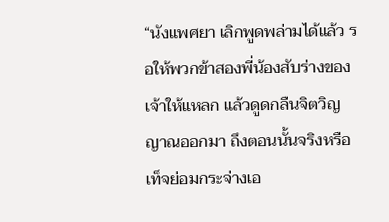“นังแพศยา เลิกพูดพล่ามได้แล้ว รอให้พวกข้าสองพี่น้องสับร่างของเจ้าให้แหลก แล้วดูดกลืนจิตวิญญาณออกมา ถึงตอนนั้นจริงหรือเท็จย่อมกระจ่างเอ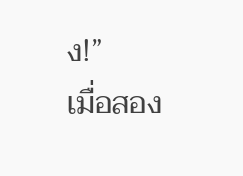ง!”
เมื่อสอง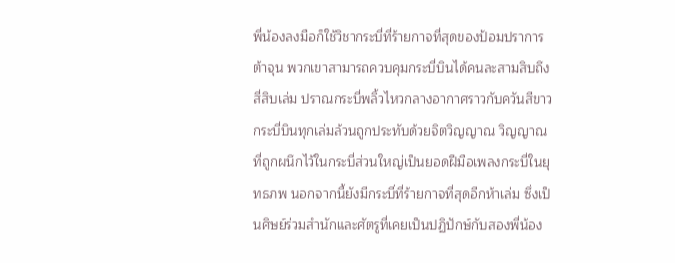พี่น้องลงมือก็ใช้วิชากระบี่ที่ร้ายกาจที่สุดของป้อมปราการต้าจุน พวกเขาสามารถควบคุมกระบี่บินได้คนละสามสิบถึงสี่สิบเล่ม ปราณกระบี่พลิ้วไหวกลางอากาศราวกับควันสีขาว กระบี่บินทุกเล่มล้วนถูกประทับด้วยจิตวิญญาณ วิญญาณที่ถูกผนึกไว้ในกระบี่ส่วนใหญ่เป็นยอดฝีมือเพลงกระบี่ในยุทธภพ นอกจากนี้ยังมีกระบี่ที่ร้ายกาจที่สุดอีกห้าเล่ม ซึ่งเป็นศิษย์ร่วมสำนักและศัตรูที่เคยเป็นปฏิปักษ์กับสองพี่น้อง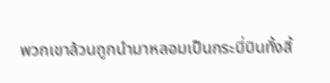พวกเขาล้วนถูกนำมาหลอมเป็นกระบี่บินทั้งสิ้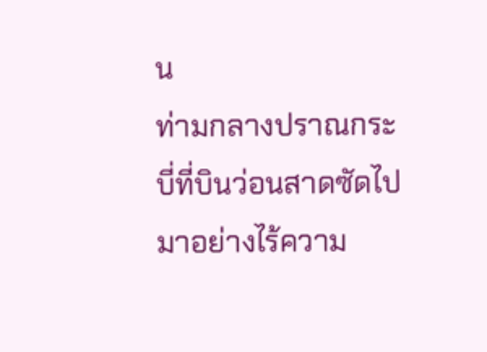น
ท่ามกลางปราณกระบี่ที่บินว่อนสาดซัดไปมาอย่างไร้ความ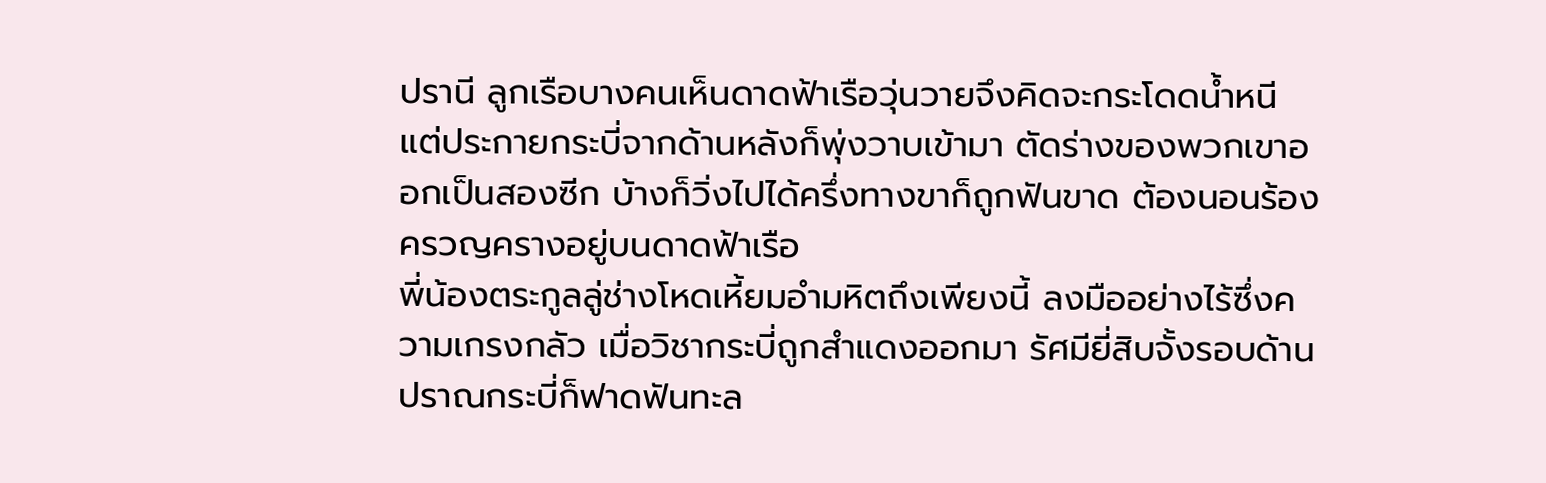ปรานี ลูกเรือบางคนเห็นดาดฟ้าเรือวุ่นวายจึงคิดจะกระโดดน้ำหนี แต่ประกายกระบี่จากด้านหลังก็พุ่งวาบเข้ามา ตัดร่างของพวกเขาออกเป็นสองซีก บ้างก็วิ่งไปได้ครึ่งทางขาก็ถูกฟันขาด ต้องนอนร้องครวญครางอยู่บนดาดฟ้าเรือ
พี่น้องตระกูลลู่ช่างโหดเหี้ยมอำมหิตถึงเพียงนี้ ลงมืออย่างไร้ซึ่งความเกรงกลัว เมื่อวิชากระบี่ถูกสำแดงออกมา รัศมียี่สิบจั้งรอบด้าน ปราณกระบี่ก็ฟาดฟันทะล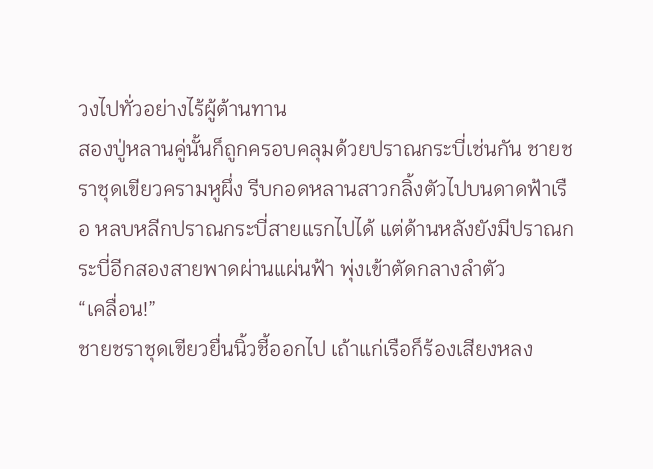วงไปทั่วอย่างไร้ผู้ต้านทาน
สองปู่หลานคู่นั้นก็ถูกครอบคลุมด้วยปราณกระบี่เช่นกัน ชายชราชุดเขียวครามหูผึ่ง รีบกอดหลานสาวกลิ้งตัวไปบนดาดฟ้าเรือ หลบหลีกปราณกระบี่สายแรกไปได้ แต่ด้านหลังยังมีปราณกระบี่อีกสองสายพาดผ่านแผ่นฟ้า พุ่งเข้าตัดกลางลำตัว
“เคลื่อน!”
ชายชราชุดเขียวยื่นนิ้วชี้ออกไป เถ้าแก่เรือก็ร้องเสียงหลง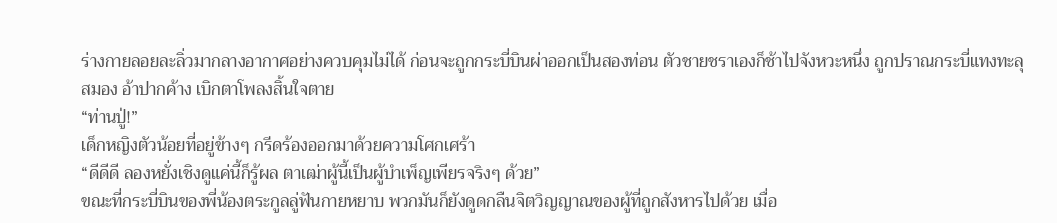ร่างกายลอยละลิ่วมากลางอากาศอย่างควบคุมไม่ได้ ก่อนจะถูกกระบี่บินผ่าออกเป็นสองท่อน ตัวชายชราเองก็ช้าไปจังหวะหนึ่ง ถูกปราณกระบี่แทงทะลุสมอง อ้าปากค้าง เบิกตาโพลงสิ้นใจตาย
“ท่านปู่!”
เด็กหญิงตัวน้อยที่อยู่ข้างๆ กรีดร้องออกมาด้วยความโศกเศร้า
“ดีดีดี ลองหยั่งเชิงดูแค่นี้ก็รู้ผล ตาเฒ่าผู้นี้เป็นผู้บำเพ็ญเพียรจริงๆ ด้วย”
ขณะที่กระบี่บินของพี่น้องตระกูลลู่ฟันกายหยาบ พวกมันก็ยังดูดกลืนจิตวิญญาณของผู้ที่ถูกสังหารไปด้วย เมื่อ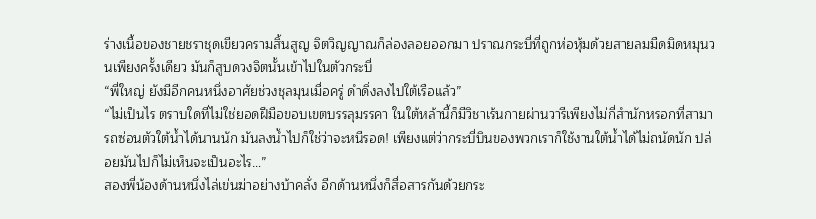ร่างเนื้อของชายชราชุดเขียวครามสิ้นสูญ จิตวิญญาณก็ล่องลอยออกมา ปราณกระบี่ที่ถูกห่อหุ้มด้วยสายลมมืดมิดหมุนวนเพียงครั้งเดียว มันก็สูบดวงจิตนั้นเข้าไปในตัวกระบี่
“พี่ใหญ่ ยังมีอีกคนหนึ่งอาศัยช่วงชุลมุนเมื่อครู่ ดำดิ่งลงไปใต้เรือแล้ว”
“ไม่เป็นไร ตราบใดที่ไม่ใช่ยอดฝีมือขอบเขตบรรลุมรรคา ในใต้หล้านี้ก็มีวิชาเร้นกายผ่านวารีเพียงไม่กี่สำนักหรอกที่สามารถซ่อนตัวใต้น้ำได้นานนัก มันลงน้ำไปก็ใช่ว่าจะหนีรอด! เพียงแต่ว่ากระบี่บินของพวกเราก็ใช้งานใต้น้ำได้ไม่ถนัดนัก ปล่อยมันไปก็ไม่เห็นจะเป็นอะไร…”
สองพี่น้องด้านหนึ่งไล่เข่นฆ่าอย่างบ้าคลั่ง อีกด้านหนึ่งก็สื่อสารกันด้วยกระ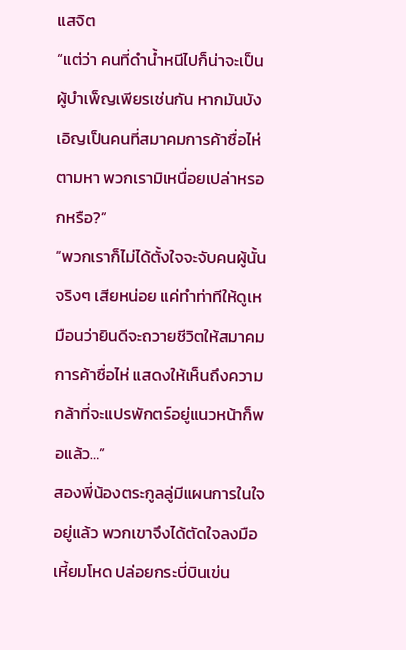แสจิต
“แต่ว่า คนที่ดำน้ำหนีไปก็น่าจะเป็นผู้บำเพ็ญเพียรเช่นกัน หากมันบังเอิญเป็นคนที่สมาคมการค้าซื่อไห่ตามหา พวกเรามิเหนื่อยเปล่าหรอกหรือ?”
“พวกเราก็ไม่ได้ตั้งใจจะจับคนผู้นั้นจริงๆ เสียหน่อย แค่ทำท่าทีให้ดูเหมือนว่ายินดีจะถวายชีวิตให้สมาคมการค้าซื่อไห่ แสดงให้เห็นถึงความกล้าที่จะแปรพักตร์อยู่แนวหน้าก็พอแล้ว…”
สองพี่น้องตระกูลลู่มีแผนการในใจอยู่แล้ว พวกเขาจึงได้ตัดใจลงมือเหี้ยมโหด ปล่อยกระบี่บินเข่น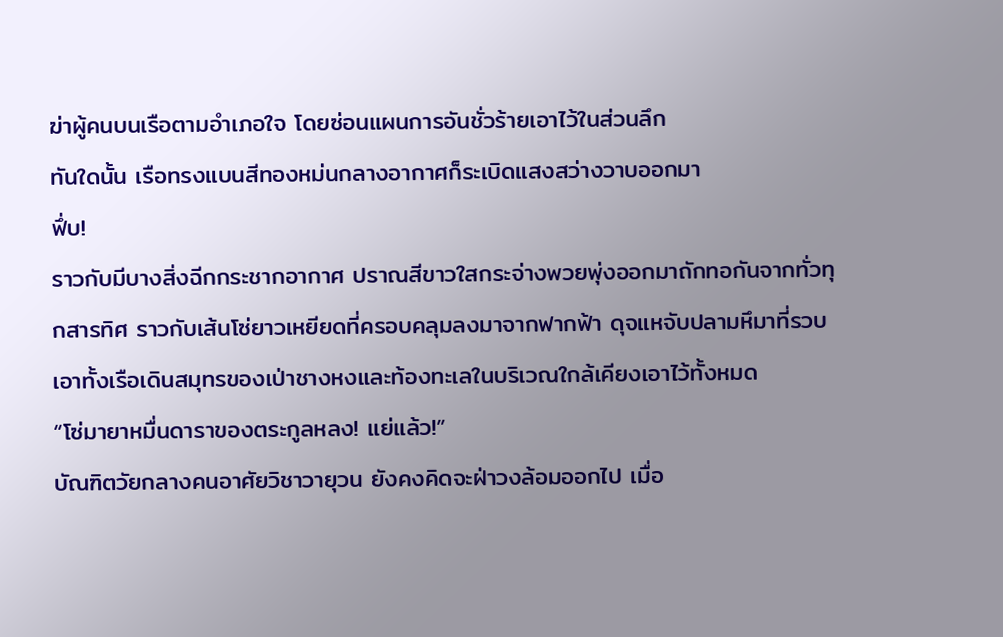ฆ่าผู้คนบนเรือตามอำเภอใจ โดยซ่อนแผนการอันชั่วร้ายเอาไว้ในส่วนลึก
ทันใดนั้น เรือทรงแบนสีทองหม่นกลางอากาศก็ระเบิดแสงสว่างวาบออกมา
ฟึ่บ!
ราวกับมีบางสิ่งฉีกกระชากอากาศ ปราณสีขาวใสกระจ่างพวยพุ่งออกมาถักทอกันจากทั่วทุกสารทิศ ราวกับเส้นโซ่ยาวเหยียดที่ครอบคลุมลงมาจากฟากฟ้า ดุจแหจับปลามหึมาที่รวบเอาทั้งเรือเดินสมุทรของเป่าชางหงและท้องทะเลในบริเวณใกล้เคียงเอาไว้ทั้งหมด
“โซ่มายาหมื่นดาราของตระกูลหลง! แย่แล้ว!”
บัณฑิตวัยกลางคนอาศัยวิชาวายุวน ยังคงคิดจะฝ่าวงล้อมออกไป เมื่อ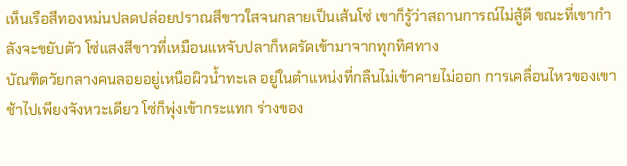เห็นเรือสีทองหม่นปลดปล่อยปราณสีขาวใสจนกลายเป็นเส้นโซ่ เขาก็รู้ว่าสถานการณ์ไม่สู้ดี ขณะที่เขากำลังจะขยับตัว โซ่แสงสีขาวที่เหมือนแหจับปลาก็หดรัดเข้ามาจากทุกทิศทาง
บัณฑิตวัยกลางคนลอยอยู่เหนือผิวน้ำทะเล อยู่ในตำแหน่งที่กลืนไม่เข้าคายไม่ออก การเคลื่อนไหวของเขาช้าไปเพียงจังหวะเดียว โซ่ก็พุ่งเข้ากระแทก ร่างของ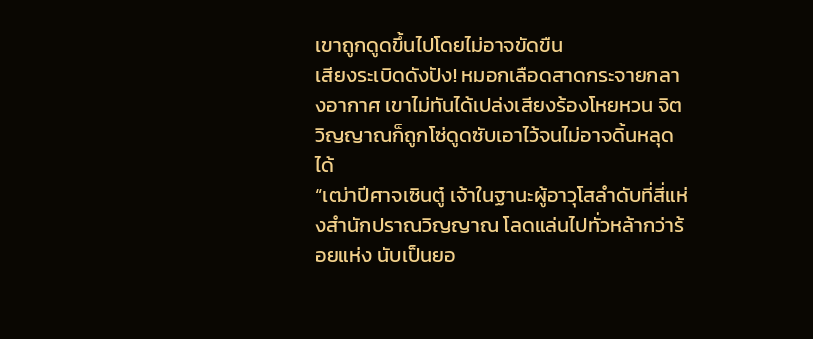เขาถูกดูดขึ้นไปโดยไม่อาจขัดขืน
เสียงระเบิดดังปัง! หมอกเลือดสาดกระจายกลางอากาศ เขาไม่ทันได้เปล่งเสียงร้องโหยหวน จิตวิญญาณก็ถูกโซ่ดูดซับเอาไว้จนไม่อาจดิ้นหลุดได้
“เฒ่าปีศาจเซินตู๋ เจ้าในฐานะผู้อาวุโสลำดับที่สี่แห่งสำนักปราณวิญญาณ โลดแล่นไปทั่วหล้ากว่าร้อยแห่ง นับเป็นยอ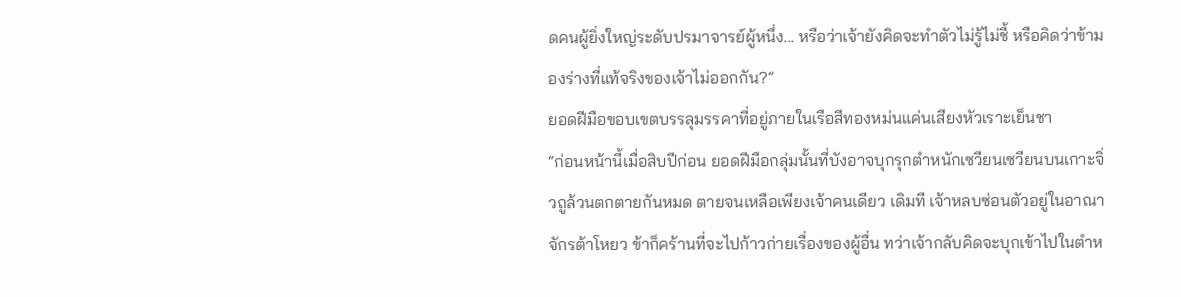ดคนผู้ยิ่งใหญ่ระดับปรมาจารย์ผู้หนึ่ง... หรือว่าเจ้ายังคิดจะทำตัวไม่รู้ไม่ชี้ หรือคิดว่าข้ามองร่างที่แท้จริงของเจ้าไม่ออกกัน?”
ยอดฝีมือขอบเขตบรรลุมรรคาที่อยู่ภายในเรือสีทองหม่นแค่นเสียงหัวเราะเย็นชา
“ก่อนหน้านี้เมื่อสิบปีก่อน ยอดฝีมือกลุ่มนั้นที่บังอาจบุกรุกตำหนักเซวียนเซวียนบนเกาะจิ่วถูล้วนตกตายกันหมด ตายจนเหลือเพียงเจ้าคนเดียว เดิมที เจ้าหลบซ่อนตัวอยู่ในอาณาจักรต้าโหยว ข้าก็คร้านที่จะไปก้าวก่ายเรื่องของผู้อื่น ทว่าเจ้ากลับคิดจะบุกเข้าไปในตำห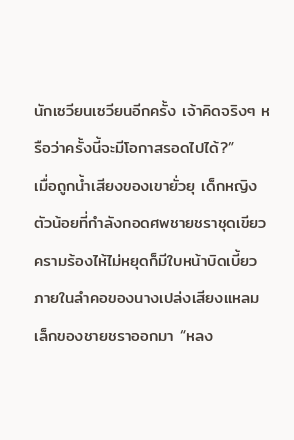นักเซวียนเซวียนอีกครั้ง เจ้าคิดจริงๆ หรือว่าครั้งนี้จะมีโอกาสรอดไปได้?”
เมื่อถูกน้ำเสียงของเขายั่วยุ เด็กหญิงตัวน้อยที่กำลังกอดศพชายชราชุดเขียวครามร้องไห้ไม่หยุดก็มีใบหน้าบิดเบี้ยว ภายในลำคอของนางเปล่งเสียงแหลมเล็กของชายชราออกมา “หลง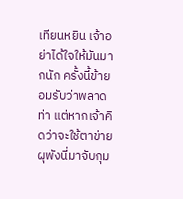เทียนหยิน เจ้าอย่าได้ใจให้มันมากนัก ครั้งนี้ข้ายอมรับว่าพลาดท่า แต่หากเจ้าคิดว่าจะใช้ตาข่ายผุพังนี่มาจับกุม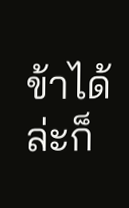ข้าได้ล่ะก็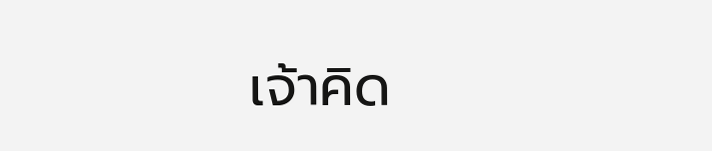เจ้าคิด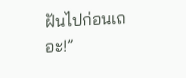ฝันไปก่อนเถอะ!”